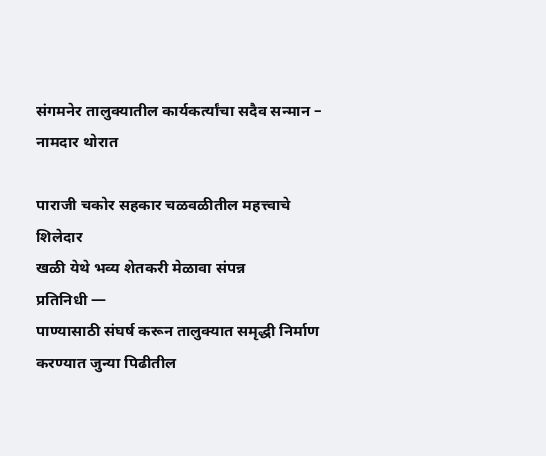संगमनेर तालुक्यातील कार्यकर्त्यांचा सदैव सन्मान – नामदार थोरात

पाराजी चकोर सहकार चळवळीतील महत्त्वाचे शिलेदार
खळी येथे भव्य शेतकरी मेळावा संपन्न
प्रतिनिधी —
पाण्यासाठी संघर्ष करून तालुक्यात समृद्धी निर्माण करण्यात जुन्या पिढीतील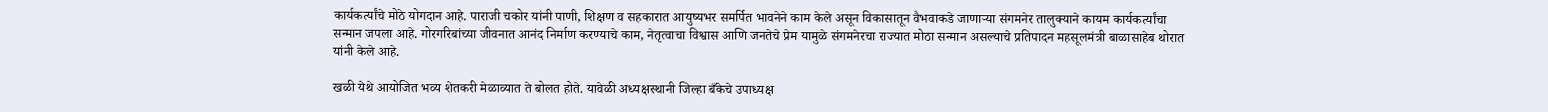कार्यकर्त्यांचे मोठे योगदान आहे. पाराजी चकोर यांनी पाणी, शिक्षण व सहकारात आयुष्यभर समर्पित भावनेने काम केले असून विकासातून वैभवाकडे जाणाऱ्या संगमनेर तालुक्याने कायम कार्यकर्त्यांचा सन्मान जपला आहे. गोरगरिबांच्या जीवनात आनंद निर्माण करण्याचे काम, नेतृत्वाचा विश्वास आणि जनतेचे प्रेम यामुळे संगमनेरचा राज्यात मोठा सन्मान असल्याचे प्रतिपादन महसूलमंत्री बाळासाहेब थोरात यांनी केले आहे.

खळी येथे आयोजित भव्य शेतकरी मेळाव्यात ते बोलत होते. यावेळी अध्यक्षस्थानी जिल्हा बँकेचे उपाध्यक्ष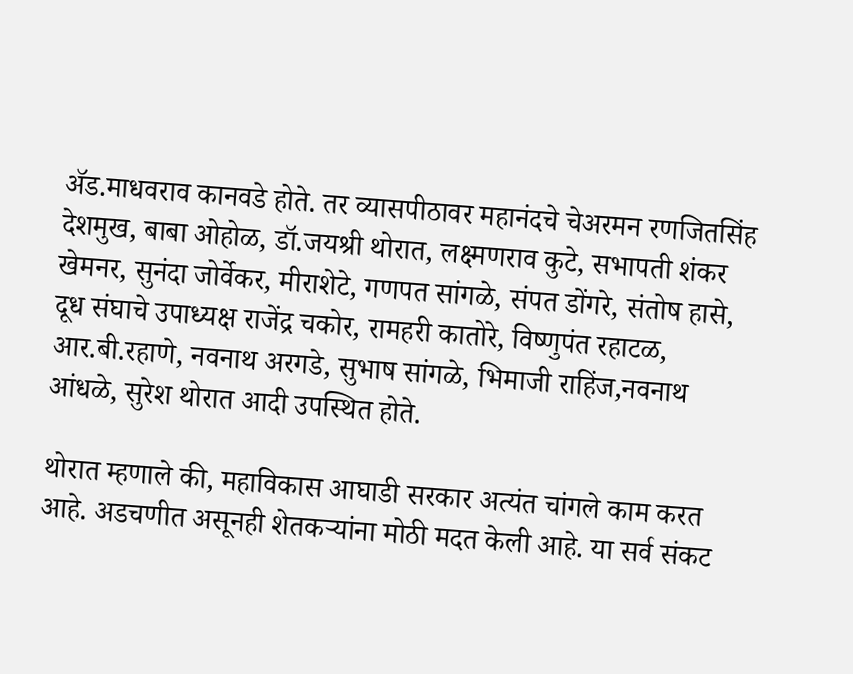ॲड.माधवराव कानवडे होते. तर व्यासपीठावर महानंदचे चेअरमन रणजितसिंह देशमुख, बाबा ओहोळ, डॉ.जयश्री थोरात, लक्ष्मणराव कुटे, सभापती शंकर खेमनर, सुनंदा जोर्वेकर, मीराशेटे, गणपत सांगळे, संपत डोंगरे, संतोष हासे, दूध संघाचे उपाध्यक्ष राजेंद्र चकोर, रामहरी कातोरे, विष्णुपंत रहाटळ, आर.बी.रहाणे, नवनाथ अरगडे, सुभाष सांगळे, भिमाजी राहिंज,नवनाथ आंधळे, सुरेश थोरात आदी उपस्थित होते.

थोरात म्हणाले की, महाविकास आघाडी सरकार अत्यंत चांगले काम करत आहे. अडचणीत असूनही शेतकऱ्यांना मोठी मदत केली आहे. या सर्व संकट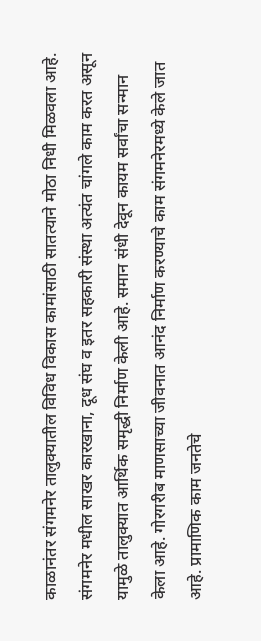काळानंतर संगमनेर तालुक्यातील विविध विकास कामांसाठी सातत्याने मोठा निधी मिळवला आहे. संगमनेर मधील साखर कारखाना, दूध संघ व इतर सहकारी संस्था अत्यंत चांगले काम करत असून यामुळे तालुक्यात आर्थिक समृद्धी निर्माण केली आहे. समान संधी देवून कायम सर्वांचा सन्मान केला आहे. गोरगरीब माणसाच्या जीवनात आनंद निर्माण करण्याचे काम संगमनेरमध्ये केले जात आहे. प्रामाणिक काम जनतेचे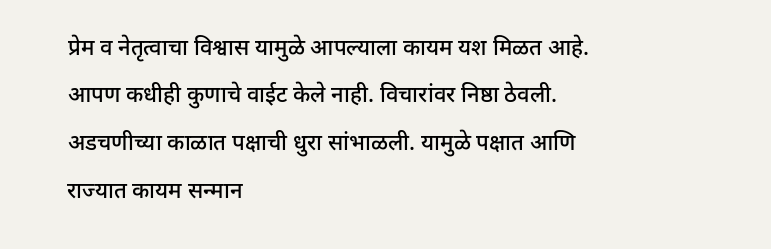प्रेम व नेतृत्वाचा विश्वास यामुळे आपल्याला कायम यश मिळत आहे. आपण कधीही कुणाचे वाईट केले नाही. विचारांवर निष्ठा ठेवली. अडचणीच्या काळात पक्षाची धुरा सांभाळली. यामुळे पक्षात आणि राज्यात कायम सन्मान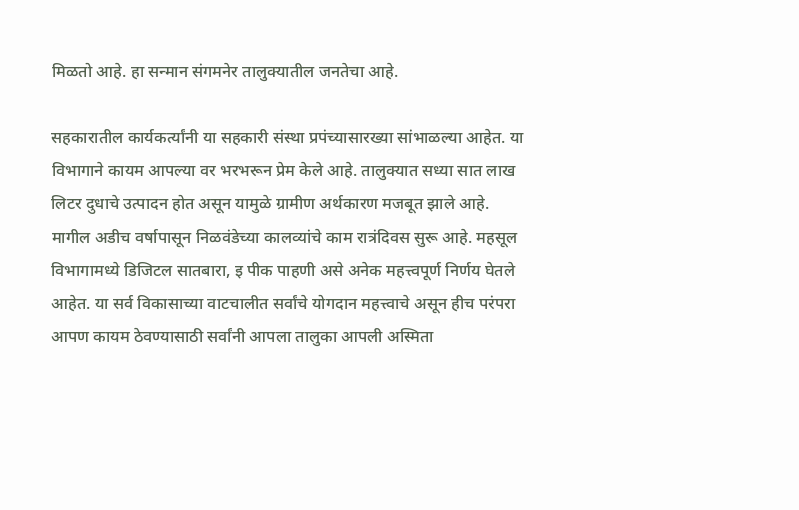मिळतो आहे. हा सन्मान संगमनेर तालुक्यातील जनतेचा आहे.

सहकारातील कार्यकर्त्यांनी या सहकारी संस्था प्रपंच्यासारख्या सांभाळल्या आहेत. या विभागाने कायम आपल्या वर भरभरून प्रेम केले आहे. तालुक्यात सध्या सात लाख लिटर दुधाचे उत्पादन होत असून यामुळे ग्रामीण अर्थकारण मजबूत झाले आहे. मागील अडीच वर्षापासून निळवंडेच्या कालव्यांचे काम रात्रंदिवस सुरू आहे. महसूल विभागामध्ये डिजिटल सातबारा, इ पीक पाहणी असे अनेक महत्त्वपूर्ण निर्णय घेतले आहेत. या सर्व विकासाच्या वाटचालीत सर्वांचे योगदान महत्त्वाचे असून हीच परंपरा आपण कायम ठेवण्यासाठी सर्वांनी आपला तालुका आपली अस्मिता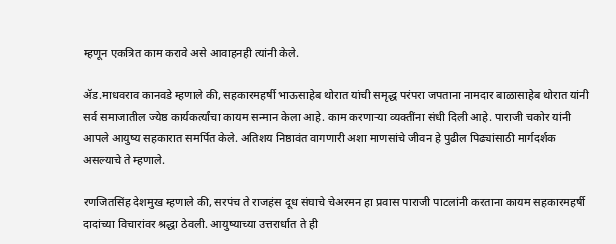म्हणून एकत्रित काम करावे असे आवाहनही त्यांनी केले.

ॲड.माधवराव कानवडे म्हणाले की, सहकारमहर्षी भाऊसाहेब थोरात यांची समृद्ध परंपरा जपताना नामदार बाळासाहेब थोरात यांनी सर्व समाजातील ज्येष्ठ कार्यकर्त्यांचा कायम सन्मान केला आहे. काम करणाऱ्या व्यक्तींना संधी दिली आहे. पाराजी चकोर यांनी आपले आयुष्य सहकारात समर्पित केले. अतिशय निष्ठावंत वागणारी अशा माणसांचे जीवन हे पुढील पिढ्यांसाठी मार्गदर्शक असल्याचे ते म्हणाले.

रणजितसिंह देशमुख म्हणाले की, सरपंच ते राजहंस दूध संघाचे चेअरमन हा प्रवास पाराजी पाटलांनी करताना कायम सहकारमहर्षी दादांच्या विचारांवर श्रद्धा ठेवली. आयुष्याच्या उत्तरार्धात ते ही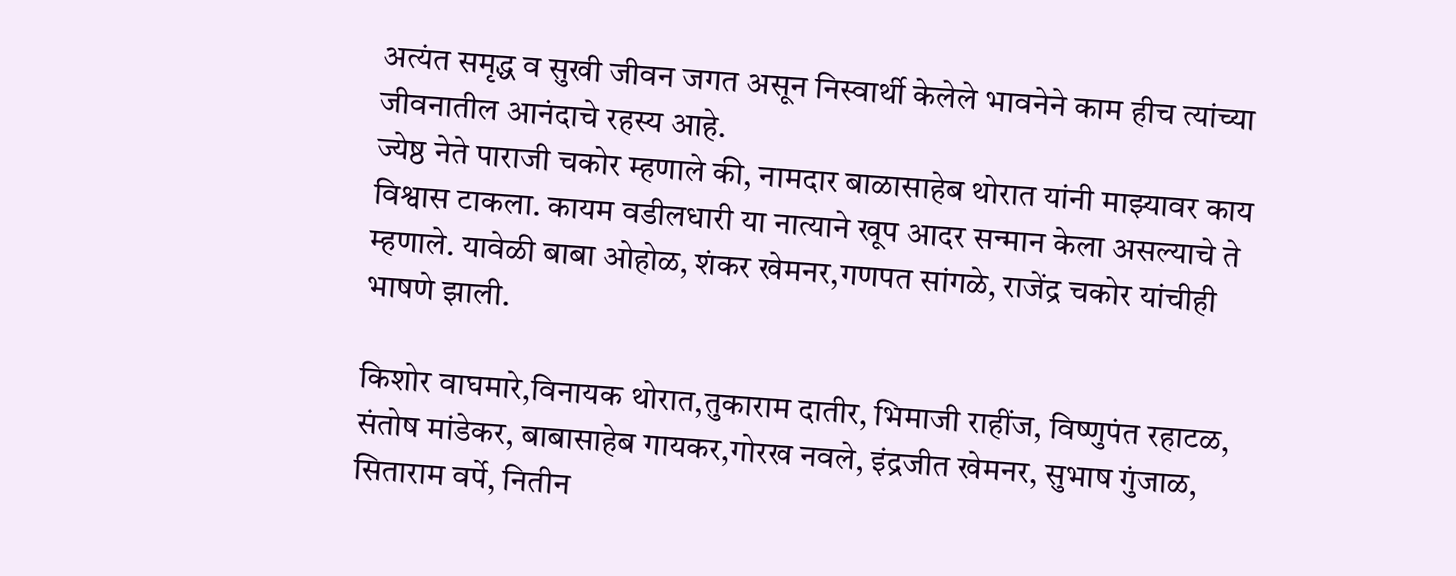अत्यंत समृद्ध व सुखी जीवन जगत असून निस्वार्थी केलेले भावनेने काम हीच त्यांच्या जीवनातील आनंदाचे रहस्य आहे.
ज्येष्ठ नेते पाराजी चकोर म्हणाले की, नामदार बाळासाहेब थोरात यांनी माझ्यावर काय विश्वास टाकला. कायम वडीलधारी या नात्याने खूप आदर सन्मान केला असल्याचे ते म्हणाले. यावेळी बाबा ओहोळ, शंकर खेमनर,गणपत सांगळे, राजेंद्र चकोर यांचीही भाषणे झाली.

किशोर वाघमारे,विनायक थोरात,तुकाराम दातीर, भिमाजी राहींज, विष्णुपंत रहाटळ, संतोष मांडेकर, बाबासाहेब गायकर,गोरख नवले, इंद्रजीत खेमनर, सुभाष गुंजाळ, सिताराम वर्पे, नितीन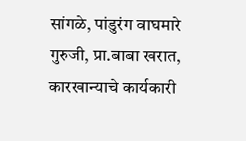सांगळे, पांडुरंग वाघमारे गुरुजी, प्रा.बाबा खरात, कारखान्याचे कार्यकारी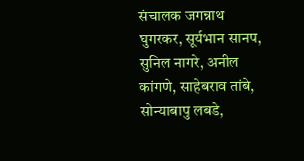संचालक जगन्नाथ घुगरकर, सूर्यभान सानप, सुनिल नागरे, अनील कांगणे, साहेबराव तांबे, सोन्याबापु लबडे,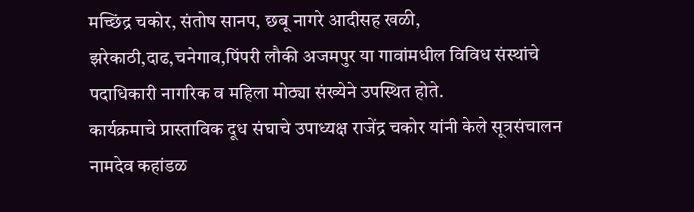मच्छिंद्र चकोर, संतोष सानप, छबू नागरे आदीसह खळी, झरेकाठी,दाढ,चनेगाव,पिंपरी लौकी अजमपुर या गावांमधील विविध संस्थांचे पदाधिकारी नागरिक व महिला मोठ्या संख्येने उपस्थित होते.
कार्यक्रमाचे प्रास्ताविक दूध संघाचे उपाध्यक्ष राजेंद्र चकोर यांनी केले सूत्रसंचालन नामदेव कहांडळ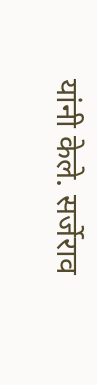यांनी केले. सर्जेराव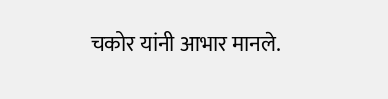चकोर यांनी आभार मानले.